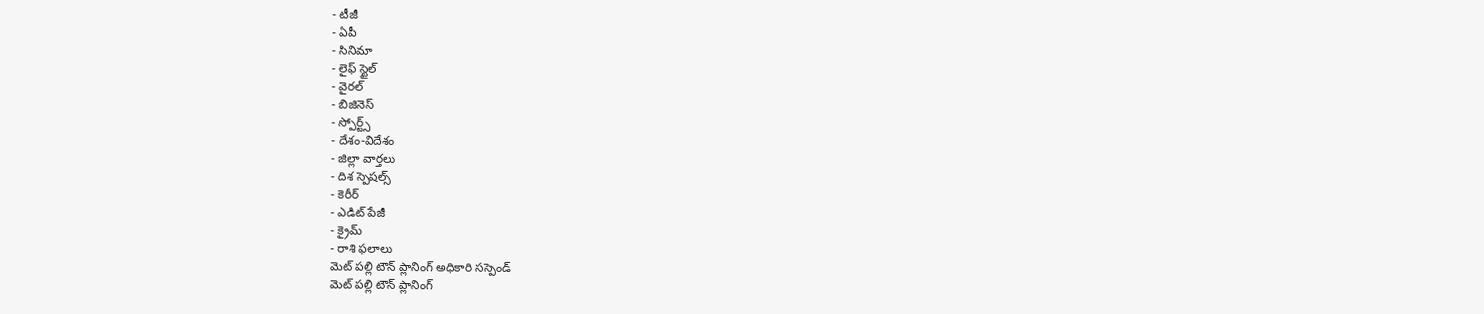- టీజీ
- ఏపీ
- సినిమా
- లైఫ్ స్టైల్
- వైరల్
- బిజినెస్
- స్పోర్ట్స్
- దేశం-విదేశం
- జిల్లా వార్తలు
- దిశ స్పెషల్స్
- కెరీర్
- ఎడిట్ పేజీ
- క్రైమ్
- రాశి ఫలాలు
మెట్ పల్లి టౌన్ ప్లానింగ్ అధికారి సస్పెండ్
మెట్ పల్లి టౌన్ ప్లానింగ్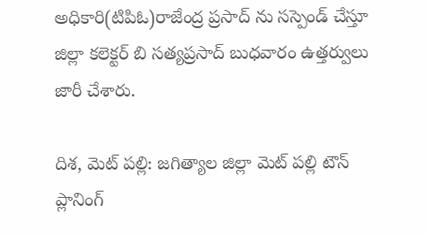అధికారి(టిపిఓ)రాజేంద్ర ప్రసాద్ ను సస్పెండ్ చేస్తూ జిల్లా కలెక్టర్ బి సత్యప్రసాద్ బుధవారం ఉత్తర్వులు జారీ చేశారు.

దిశ, మెట్ పల్లి: జగిత్యాల జిల్లా మెట్ పల్లి టౌన్ ప్లానింగ్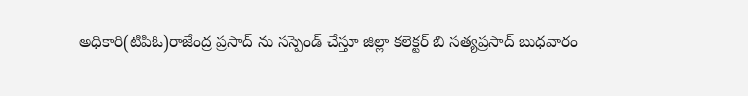అధికారి(టిపిఓ)రాజేంద్ర ప్రసాద్ ను సస్పెండ్ చేస్తూ జిల్లా కలెక్టర్ బి సత్యప్రసాద్ బుధవారం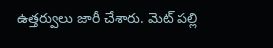ఉత్తర్వులు జారీ చేశారు. మెట్ పల్లి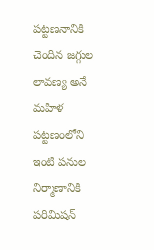పట్టణనానికి చెందిన జగ్గుల లావణ్య అనే మహిళ పట్టణంలోని ఇంటి పనుల నిర్మాణానికి పరిమిషన్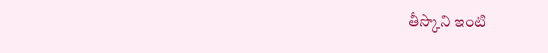తీస్కొని ఇంటి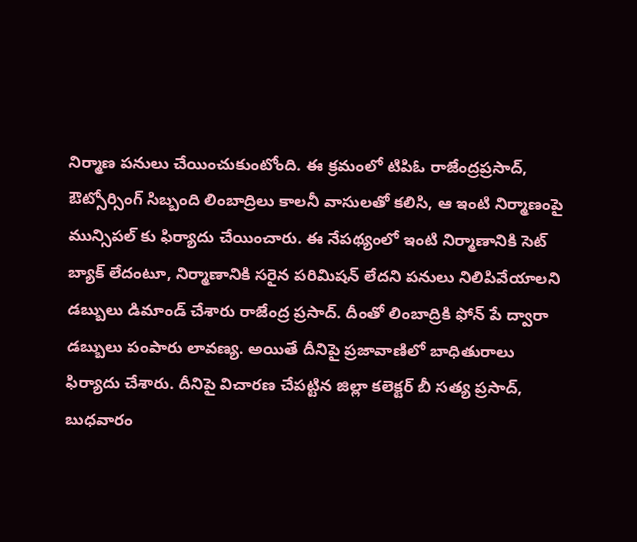నిర్మాణ పనులు చేయించుకుంటోంది. ఈ క్రమంలో టిపిఓ రాజేంద్రప్రసాద్, ఔట్సోర్సింగ్ సిబ్బంది లింబాద్రిలు కాలనీ వాసులతో కలిసి, ఆ ఇంటి నిర్మాణంపై మున్సిపల్ కు ఫిర్యాదు చేయించారు. ఈ నేపథ్యంలో ఇంటి నిర్మాణానికి సెట్ బ్యాక్ లేదంటూ, నిర్మాణానికి సరైన పరిమిషన్ లేదని పనులు నిలిపివేయాలని డబ్బులు డిమాండ్ చేశారు రాజేంద్ర ప్రసాద్. దీంతో లింబాద్రికి ఫోన్ పే ద్వారా డబ్బులు పంపారు లావణ్య. అయితే దీనిపై ప్రజావాణిలో బాధితురాలు ఫిర్యాదు చేశారు. దీనిపై విచారణ చేపట్టిన జిల్లా కలెక్టర్ బీ సత్య ప్రసాద్, బుధవారం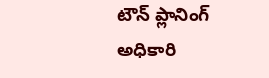టౌన్ ప్లానింగ్ అధికారి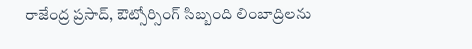రాజేంద్ర ప్రసాద్, ఔట్సోర్సింగ్ సిబ్బంది లింబాద్రిలను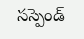సస్పెండ్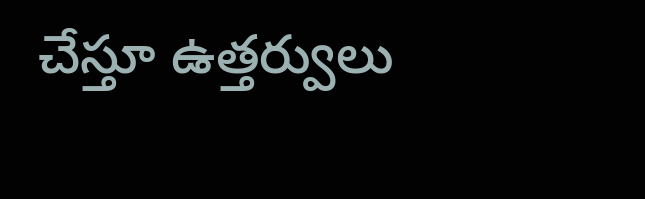చేస్తూ ఉత్తర్వులు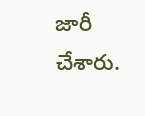జారీ చేశారు.